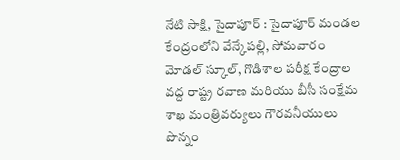నేటి సాక్షి, సైదాపూర్ : సైదాపూర్ మండల కేంద్రంలోని వేన్కేపల్లి, సోమవారం మోడల్ స్కూల్, గొడిశాల పరీక్ష కేంద్రాల వద్ద రాష్ట్ర రవాణ మరియు బీసీ సంక్షేమ శాఖ మంత్రివర్యులు గౌరవనీయులు పొన్నం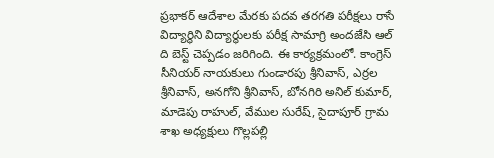ప్రభాకర్ ఆదేశాల మేరకు పదవ తరగతి పరీక్షలు రాసే విద్యార్థిని విద్యార్థులకు పరీక్ష సామాగ్రి అందజేసి ఆల్ ది బెస్ట్ చెప్పడం జరిగింది. ఈ కార్యక్రమంలో. కాంగ్రెస్ సీనియర్ నాయకులు గుండారపు శ్రీనివాస్, ఎర్రల శ్రీనివాస్, అనగోని శ్రీనివాస్, బోనగిరి అనిల్ కుమార్, మాడెపు రాహుల్, వేముల సురేష్, సైదాపూర్ గ్రామ శాఖ అధ్యక్షులు గొల్లపల్లి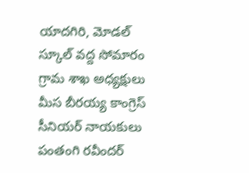యాదగిరి, మోడల్ స్కూల్ వద్ద సోమారం గ్రామ శాఖ అధ్యక్షులు మీస బీరయ్య కాంగ్రెస్ సీనియర్ నాయకులు పంతంగి రవీందర్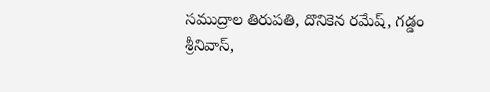సముద్రాల తిరుపతి, దొనికెన రమేష్, గడ్డం శ్రీనివాస్,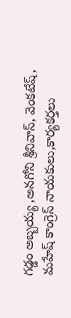గడ్డం అబ్బయ్య ,అనగోని శ్రీనివాస్, వెంకటేష్, మహేష్ కాంగ్రెస్ నాయకులు,కార్యకర్తలు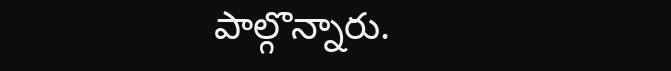పాల్గొన్నారు.